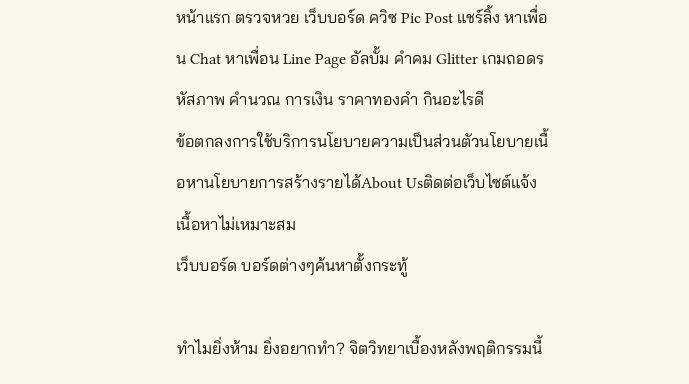หน้าแรก ตรวจหวย เว็บบอร์ด ควิซ Pic Post แชร์ลิ้ง หาเพื่อน Chat หาเพื่อน Line Page อัลบั้ม คำคม Glitter เกมถอดรหัสภาพ คำนวณ การเงิน ราคาทองคำ กินอะไรดี
ข้อตกลงการใช้บริการนโยบายความเป็นส่วนตัวนโยบายเนื้อหานโยบายการสร้างรายได้About Usติดต่อเว็บไซต์แจ้งเนื้อหาไม่เหมาะสม
เว็บบอร์ด บอร์ดต่างๆค้นหาตั้งกระทู้

ทำไมยิ่งห้าม ยิ่งอยากทำ? จิตวิทยาเบื้องหลังพฤติกรรมนี้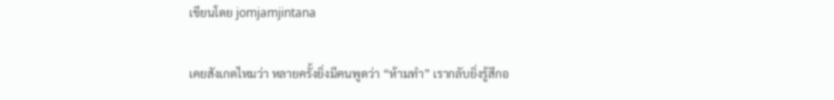เขียนโดย jomjamjintana

เคยสังเกตไหมว่า หลายครั้งยิ่งมีคนพูดว่า “ห้ามทำ” เรากลับยิ่งรู้สึกอ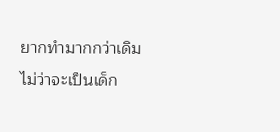ยากทำมากกว่าเดิม ไม่ว่าจะเป็นเด็ก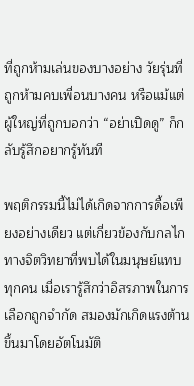ที่ถูกห้ามเล่นของบางอย่าง วัยรุ่นที่ถูกห้ามคบเพื่อนบางคน หรือแม้แต่ผู้ใหญ่ที่ถูกบอกว่า “อย่าเปิดดู” ก็กลับรู้สึกอยากรู้ทันที

พฤติกรรมนี้ไม่ได้เกิดจากการดื้อเพียงอย่างเดียว แต่เกี่ยวข้องกับกลไกทางจิตวิทยาที่พบได้ในมนุษย์แทบทุกคน เมื่อเรารู้สึกว่าอิสรภาพในการเลือกถูกจำกัด สมองมักเกิดแรงต้านขึ้นมาโดยอัตโนมัติ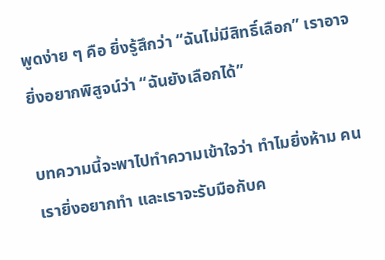พูดง่าย ๆ คือ ยิ่งรู้สึกว่า “ฉันไม่มีสิทธิ์เลือก” เราอาจยิ่งอยากพิสูจน์ว่า “ฉันยังเลือกได้”

บทความนี้จะพาไปทำความเข้าใจว่า ทำไมยิ่งห้าม คนเรายิ่งอยากทำ และเราจะรับมือกับค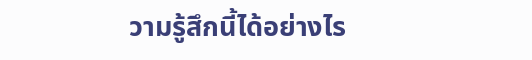วามรู้สึกนี้ได้อย่างไร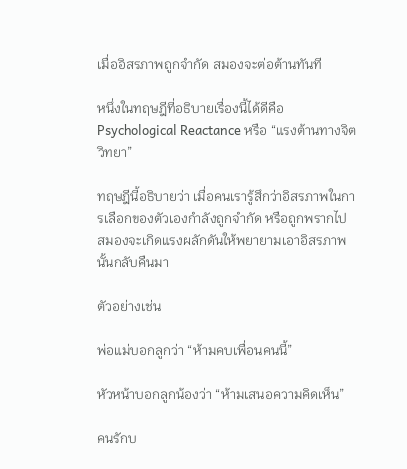เมื่ออิสรภาพถูกจำกัด สมองจะต่อต้านทันที

หนึ่งในทฤษฎีที่อธิบายเรื่องนี้ได้ดีคือ Psychological Reactance หรือ “แรงต้านทางจิตวิทยา”

ทฤษฎีนี้อธิบายว่า เมื่อคนเรารู้สึกว่าอิสรภาพในการเลือกของตัวเองกำลังถูกจำกัด หรือถูกพรากไป สมองจะเกิดแรงผลักดันให้พยายามเอาอิสรภาพนั้นกลับคืนมา

ตัวอย่างเช่น

พ่อแม่บอกลูกว่า “ห้ามคบเพื่อนคนนี้”

หัวหน้าบอกลูกน้องว่า “ห้ามเสนอความคิดเห็น”

คนรักบ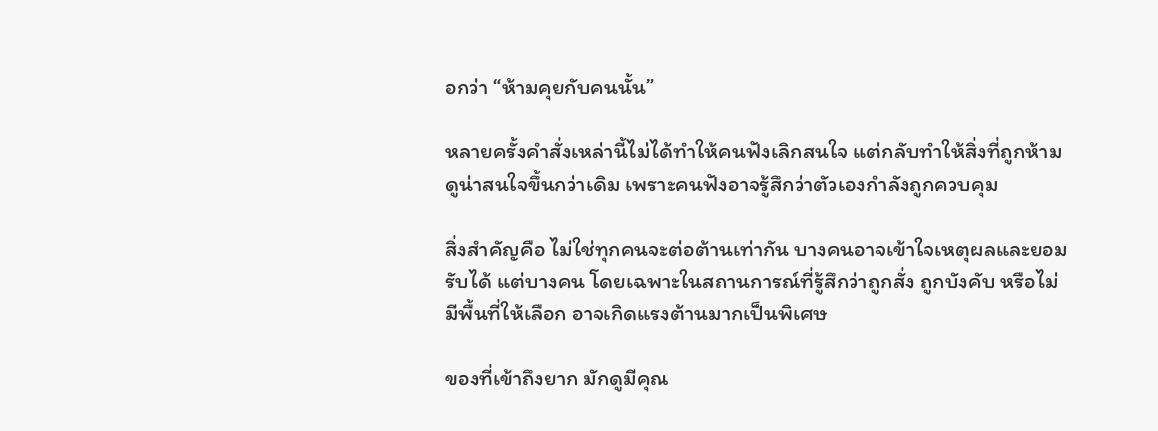อกว่า “ห้ามคุยกับคนนั้น”

หลายครั้งคำสั่งเหล่านี้ไม่ได้ทำให้คนฟังเลิกสนใจ แต่กลับทำให้สิ่งที่ถูกห้ามดูน่าสนใจขึ้นกว่าเดิม เพราะคนฟังอาจรู้สึกว่าตัวเองกำลังถูกควบคุม

สิ่งสำคัญคือ ไม่ใช่ทุกคนจะต่อต้านเท่ากัน บางคนอาจเข้าใจเหตุผลและยอมรับได้ แต่บางคน โดยเฉพาะในสถานการณ์ที่รู้สึกว่าถูกสั่ง ถูกบังคับ หรือไม่มีพื้นที่ให้เลือก อาจเกิดแรงต้านมากเป็นพิเศษ

ของที่เข้าถึงยาก มักดูมีคุณ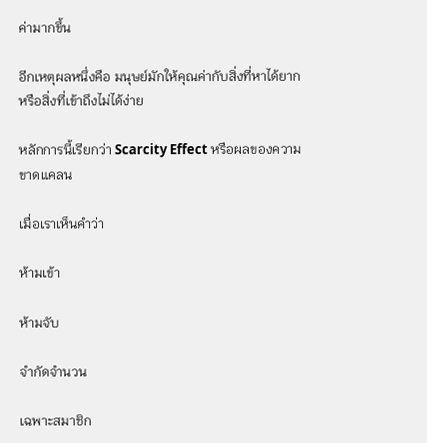ค่ามากขึ้น

อีกเหตุผลหนึ่งคือ มนุษย์มักให้คุณค่ากับสิ่งที่หาได้ยาก หรือสิ่งที่เข้าถึงไม่ได้ง่าย

หลักการนี้เรียกว่า Scarcity Effect หรือผลของความขาดแคลน

เมื่อเราเห็นคำว่า

ห้ามเข้า

ห้ามจับ

จำกัดจำนวน

เฉพาะสมาชิก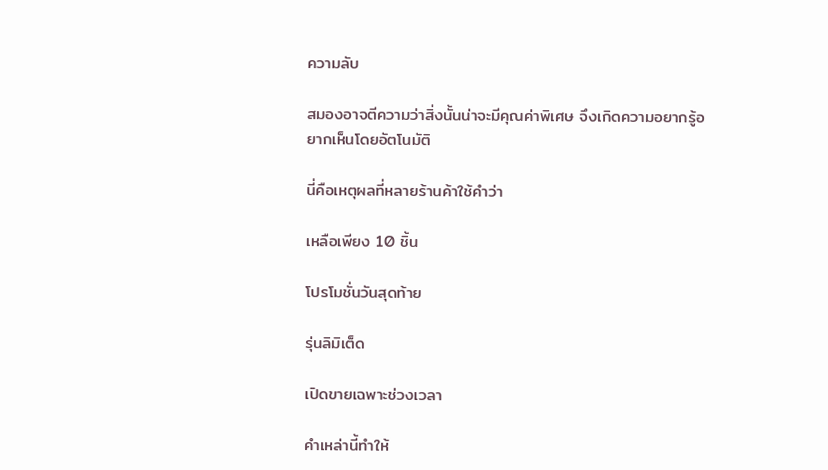ความลับ

สมองอาจตีความว่าสิ่งนั้นน่าจะมีคุณค่าพิเศษ จึงเกิดความอยากรู้อยากเห็นโดยอัตโนมัติ

นี่คือเหตุผลที่หลายร้านค้าใช้คำว่า

เหลือเพียง 10 ชิ้น

โปรโมชั่นวันสุดท้าย

รุ่นลิมิเต็ด

เปิดขายเฉพาะช่วงเวลา

คำเหล่านี้ทำให้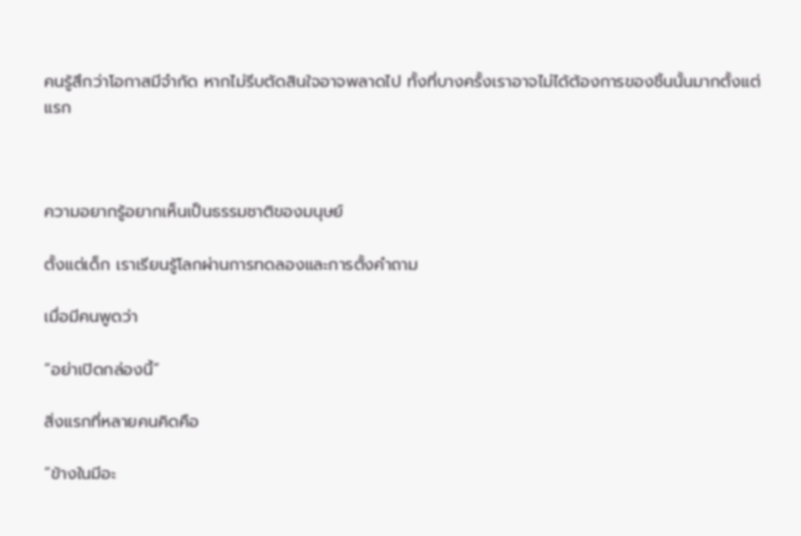คนรู้สึกว่าโอกาสมีจำกัด หากไม่รีบตัดสินใจอาจพลาดไป ทั้งที่บางครั้งเราอาจไม่ได้ต้องการของชิ้นนั้นมากตั้งแต่แรก



ความอยากรู้อยากเห็นเป็นธรรมชาติของมนุษย์

ตั้งแต่เด็ก เราเรียนรู้โลกผ่านการทดลองและการตั้งคำถาม

เมื่อมีคนพูดว่า

“อย่าเปิดกล่องนี้”

สิ่งแรกที่หลายคนคิดคือ

“ข้างในมีอะ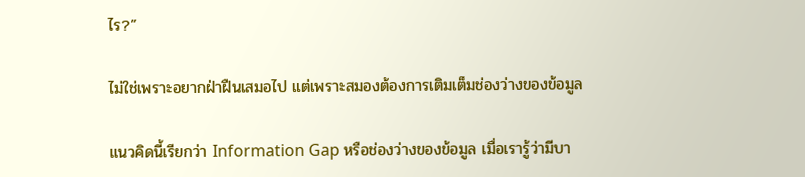ไร?”

ไม่ใช่เพราะอยากฝ่าฝืนเสมอไป แต่เพราะสมองต้องการเติมเต็มช่องว่างของข้อมูล

แนวคิดนี้เรียกว่า Information Gap หรือช่องว่างของข้อมูล เมื่อเรารู้ว่ามีบา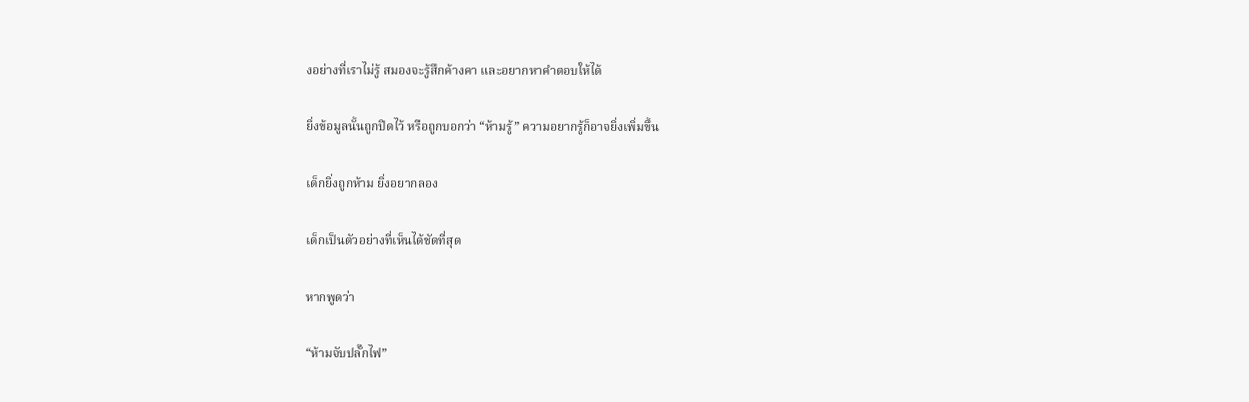งอย่างที่เราไม่รู้ สมองจะรู้สึกค้างคา และอยากหาคำตอบให้ได้

ยิ่งข้อมูลนั้นถูกปิดไว้ หรือถูกบอกว่า “ห้ามรู้” ความอยากรู้ก็อาจยิ่งเพิ่มขึ้น

เด็กยิ่งถูกห้าม ยิ่งอยากลอง

เด็กเป็นตัวอย่างที่เห็นได้ชัดที่สุด

หากพูดว่า

“ห้ามจับปลั๊กไฟ”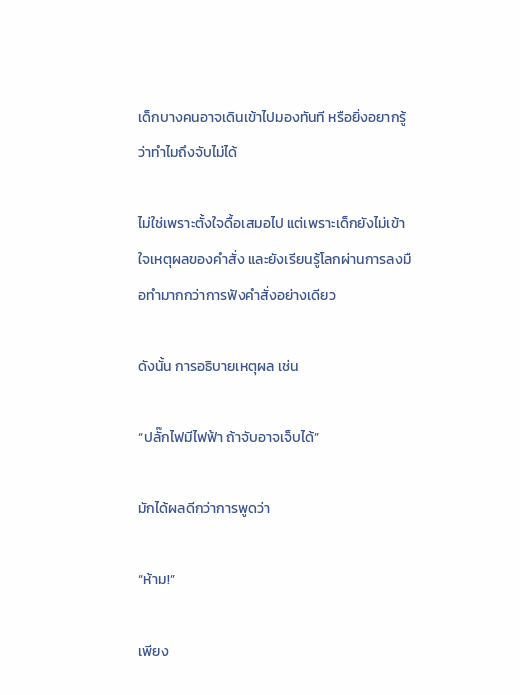เด็กบางคนอาจเดินเข้าไปมองทันที หรือยิ่งอยากรู้ว่าทำไมถึงจับไม่ได้

ไม่ใช่เพราะตั้งใจดื้อเสมอไป แต่เพราะเด็กยังไม่เข้าใจเหตุผลของคำสั่ง และยังเรียนรู้โลกผ่านการลงมือทำมากกว่าการฟังคำสั่งอย่างเดียว

ดังนั้น การอธิบายเหตุผล เช่น

“ปลั๊กไฟมีไฟฟ้า ถ้าจับอาจเจ็บได้”

มักได้ผลดีกว่าการพูดว่า

“ห้าม!”

เพียง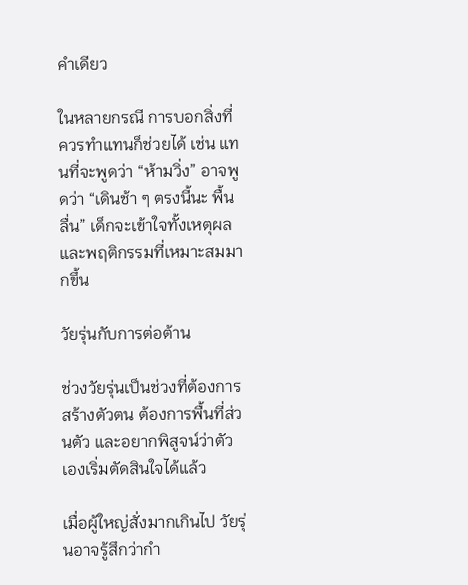คำเดียว

ในหลายกรณี การบอกสิ่งที่ควรทำแทนก็ช่วยได้ เช่น แทนที่จะพูดว่า “ห้ามวิ่ง” อาจพูดว่า “เดินช้า ๆ ตรงนี้นะ พื้นลื่น” เด็กจะเข้าใจทั้งเหตุผลและพฤติกรรมที่เหมาะสมมากขึ้น

วัยรุ่นกับการต่อต้าน

ช่วงวัยรุ่นเป็นช่วงที่ต้องการสร้างตัวตน ต้องการพื้นที่ส่วนตัว และอยากพิสูจน์ว่าตัวเองเริ่มตัดสินใจได้แล้ว

เมื่อผู้ใหญ่สั่งมากเกินไป วัยรุ่นอาจรู้สึกว่ากำ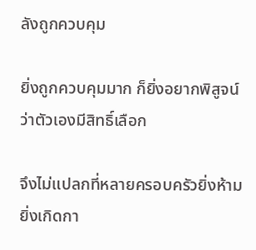ลังถูกควบคุม

ยิ่งถูกควบคุมมาก ก็ยิ่งอยากพิสูจน์ว่าตัวเองมีสิทธิ์เลือก

จึงไม่แปลกที่หลายครอบครัวยิ่งห้าม ยิ่งเกิดกา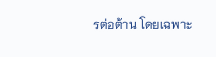รต่อต้าน โดยเฉพาะ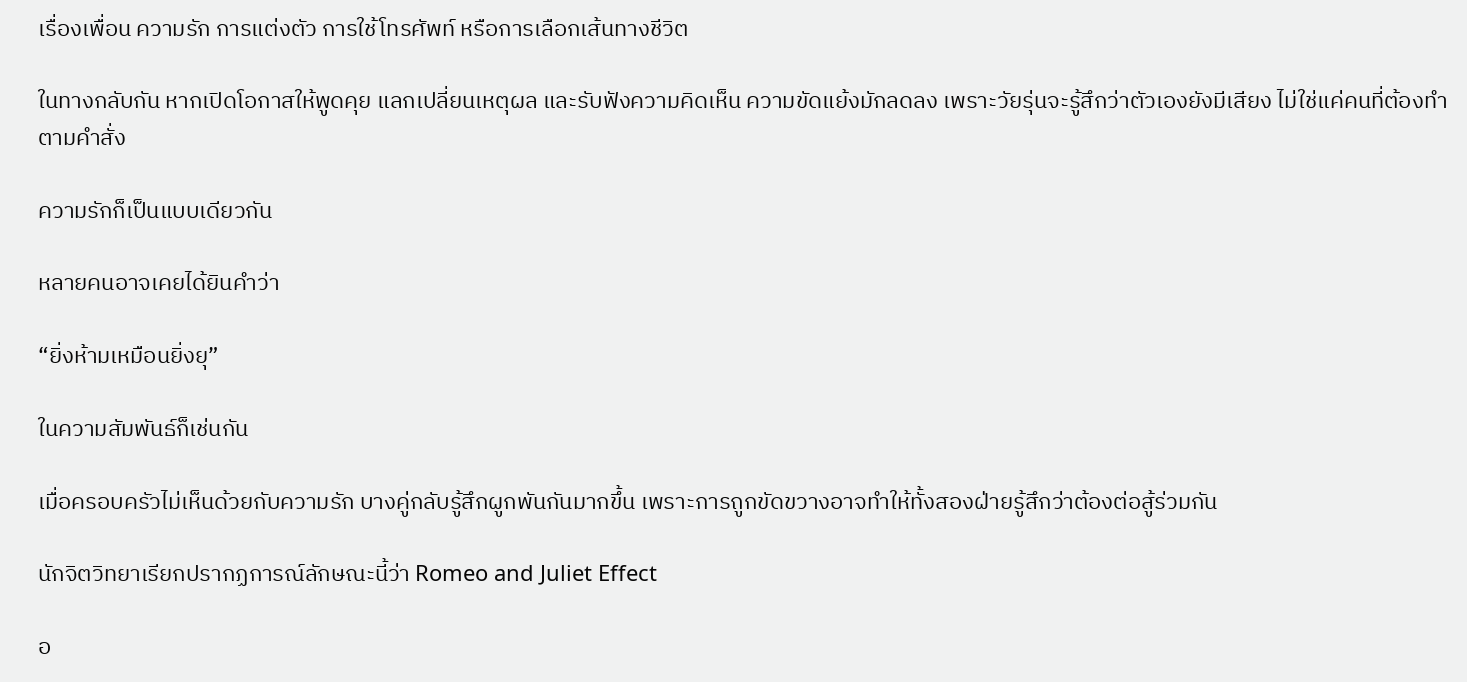เรื่องเพื่อน ความรัก การแต่งตัว การใช้โทรศัพท์ หรือการเลือกเส้นทางชีวิต

ในทางกลับกัน หากเปิดโอกาสให้พูดคุย แลกเปลี่ยนเหตุผล และรับฟังความคิดเห็น ความขัดแย้งมักลดลง เพราะวัยรุ่นจะรู้สึกว่าตัวเองยังมีเสียง ไม่ใช่แค่คนที่ต้องทำตามคำสั่ง

ความรักก็เป็นแบบเดียวกัน

หลายคนอาจเคยได้ยินคำว่า

“ยิ่งห้ามเหมือนยิ่งยุ”

ในความสัมพันธ์ก็เช่นกัน

เมื่อครอบครัวไม่เห็นด้วยกับความรัก บางคู่กลับรู้สึกผูกพันกันมากขึ้น เพราะการถูกขัดขวางอาจทำให้ทั้งสองฝ่ายรู้สึกว่าต้องต่อสู้ร่วมกัน

นักจิตวิทยาเรียกปรากฏการณ์ลักษณะนี้ว่า Romeo and Juliet Effect

อ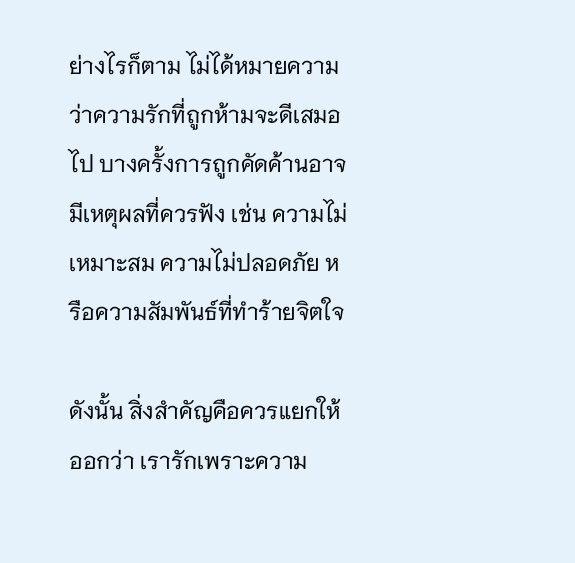ย่างไรก็ตาม ไม่ได้หมายความว่าความรักที่ถูกห้ามจะดีเสมอไป บางครั้งการถูกคัดค้านอาจมีเหตุผลที่ควรฟัง เช่น ความไม่เหมาะสม ความไม่ปลอดภัย หรือความสัมพันธ์ที่ทำร้ายจิตใจ

ดังนั้น สิ่งสำคัญคือควรแยกให้ออกว่า เรารักเพราะความ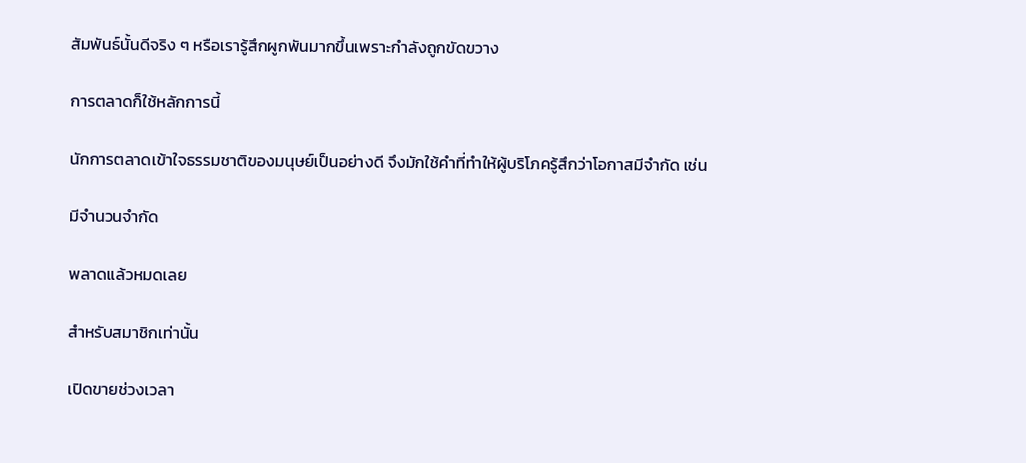สัมพันธ์นั้นดีจริง ๆ หรือเรารู้สึกผูกพันมากขึ้นเพราะกำลังถูกขัดขวาง

การตลาดก็ใช้หลักการนี้

นักการตลาดเข้าใจธรรมชาติของมนุษย์เป็นอย่างดี จึงมักใช้คำที่ทำให้ผู้บริโภครู้สึกว่าโอกาสมีจำกัด เช่น

มีจำนวนจำกัด

พลาดแล้วหมดเลย

สำหรับสมาชิกเท่านั้น

เปิดขายช่วงเวลา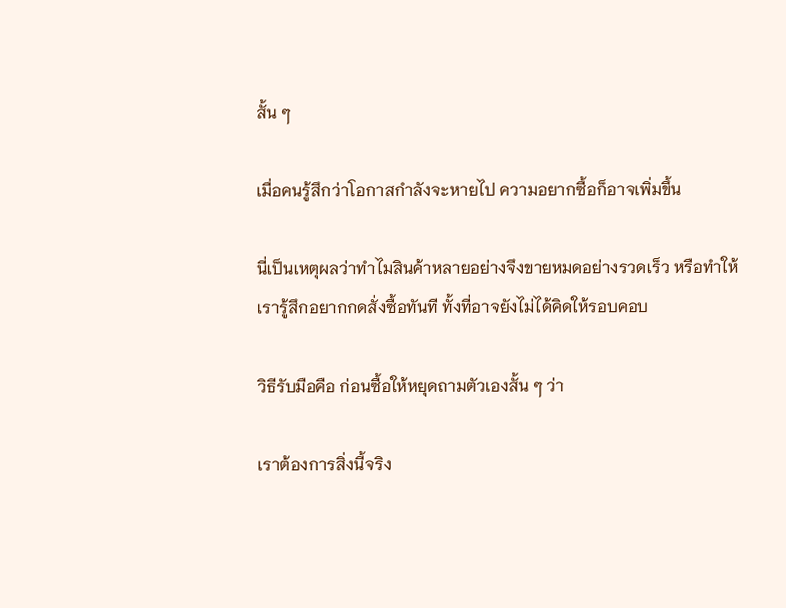สั้น ๆ

เมื่อคนรู้สึกว่าโอกาสกำลังจะหายไป ความอยากซื้อก็อาจเพิ่มขึ้น

นี่เป็นเหตุผลว่าทำไมสินค้าหลายอย่างจึงขายหมดอย่างรวดเร็ว หรือทำให้เรารู้สึกอยากกดสั่งซื้อทันที ทั้งที่อาจยังไม่ได้คิดให้รอบคอบ

วิธีรับมือคือ ก่อนซื้อให้หยุดถามตัวเองสั้น ๆ ว่า

เราต้องการสิ่งนี้จริง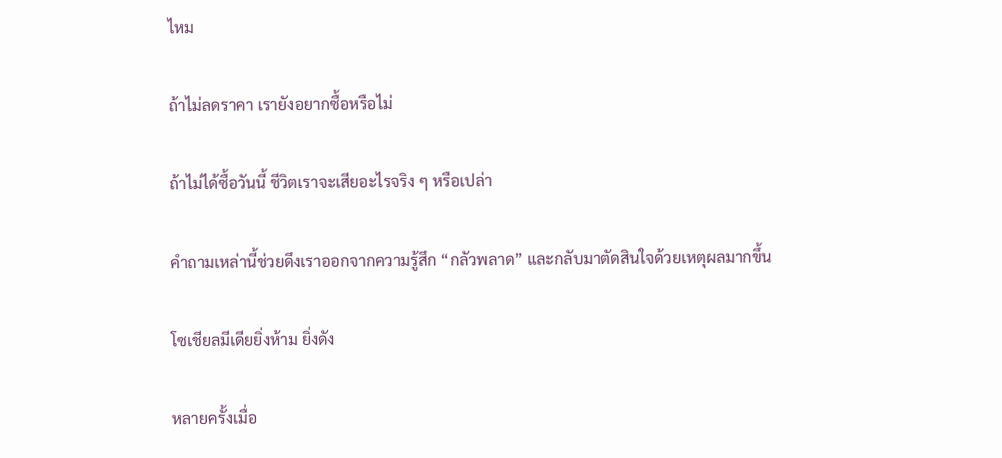ไหม

ถ้าไม่ลดราคา เรายังอยากซื้อหรือไม่

ถ้าไม่ได้ซื้อวันนี้ ชีวิตเราจะเสียอะไรจริง ๆ หรือเปล่า

คำถามเหล่านี้ช่วยดึงเราออกจากความรู้สึก “กลัวพลาด” และกลับมาตัดสินใจด้วยเหตุผลมากขึ้น

โซเชียลมีเดียยิ่งห้าม ยิ่งดัง

หลายครั้งเมื่อ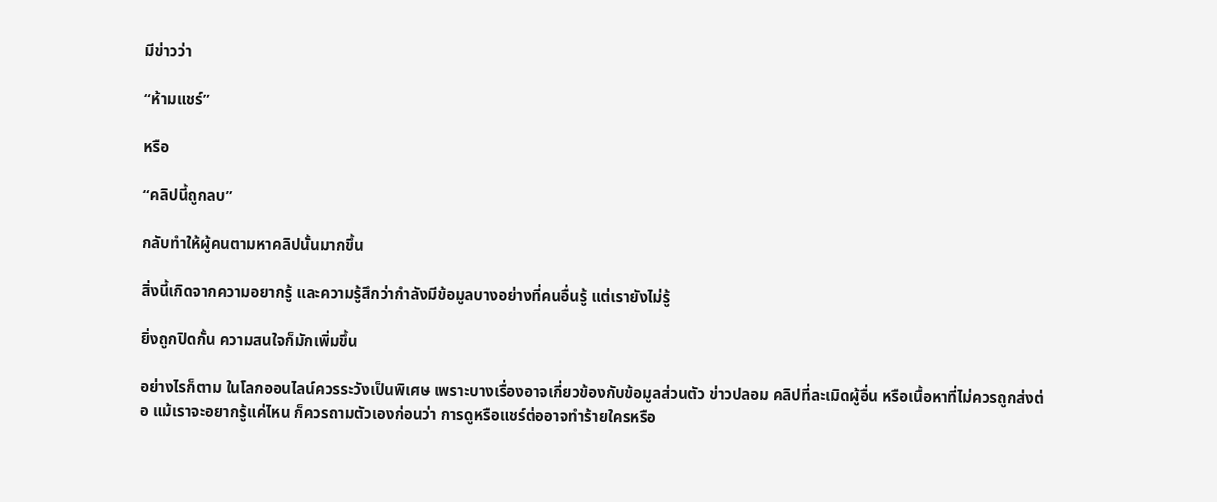มีข่าวว่า

“ห้ามแชร์”

หรือ

“คลิปนี้ถูกลบ”

กลับทำให้ผู้คนตามหาคลิปนั้นมากขึ้น

สิ่งนี้เกิดจากความอยากรู้ และความรู้สึกว่ากำลังมีข้อมูลบางอย่างที่คนอื่นรู้ แต่เรายังไม่รู้

ยิ่งถูกปิดกั้น ความสนใจก็มักเพิ่มขึ้น

อย่างไรก็ตาม ในโลกออนไลน์ควรระวังเป็นพิเศษ เพราะบางเรื่องอาจเกี่ยวข้องกับข้อมูลส่วนตัว ข่าวปลอม คลิปที่ละเมิดผู้อื่น หรือเนื้อหาที่ไม่ควรถูกส่งต่อ แม้เราจะอยากรู้แค่ไหน ก็ควรถามตัวเองก่อนว่า การดูหรือแชร์ต่ออาจทำร้ายใครหรือ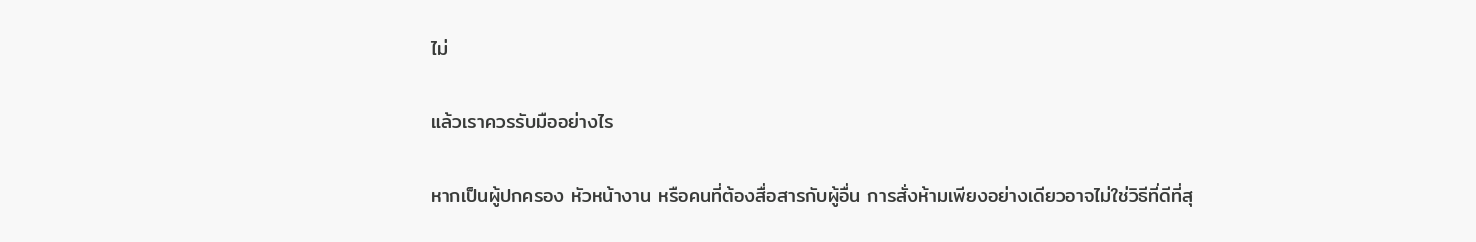ไม่

แล้วเราควรรับมืออย่างไร

หากเป็นผู้ปกครอง หัวหน้างาน หรือคนที่ต้องสื่อสารกับผู้อื่น การสั่งห้ามเพียงอย่างเดียวอาจไม่ใช่วิธีที่ดีที่สุ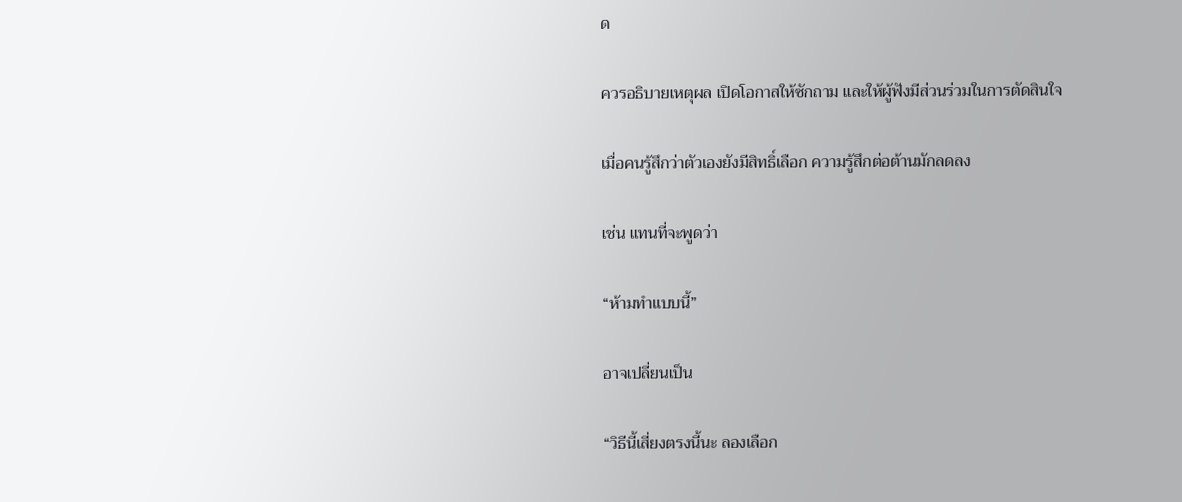ด

ควรอธิบายเหตุผล เปิดโอกาสให้ซักถาม และให้ผู้ฟังมีส่วนร่วมในการตัดสินใจ

เมื่อคนรู้สึกว่าตัวเองยังมีสิทธิ์เลือก ความรู้สึกต่อต้านมักลดลง

เช่น แทนที่จะพูดว่า

“ห้ามทำแบบนี้”

อาจเปลี่ยนเป็น

“วิธีนี้เสี่ยงตรงนี้นะ ลองเลือก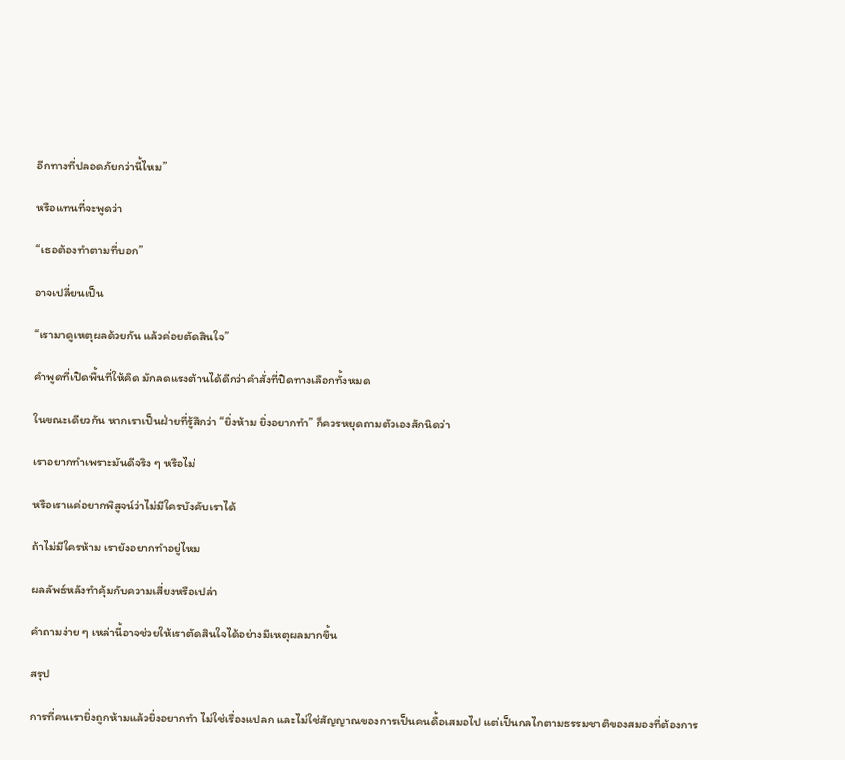อีกทางที่ปลอดภัยกว่านี้ไหม”

หรือแทนที่จะพูดว่า

“เธอต้องทำตามที่บอก”

อาจเปลี่ยนเป็น

“เรามาดูเหตุผลด้วยกัน แล้วค่อยตัดสินใจ”

คำพูดที่เปิดพื้นที่ให้คิด มักลดแรงต้านได้ดีกว่าคำสั่งที่ปิดทางเลือกทั้งหมด

ในขณะเดียวกัน หากเราเป็นฝ่ายที่รู้สึกว่า “ยิ่งห้าม ยิ่งอยากทำ” ก็ควรหยุดถามตัวเองสักนิดว่า

เราอยากทำเพราะมันดีจริง ๆ หรือไม่

หรือเราแค่อยากพิสูจน์ว่าไม่มีใครบังคับเราได้

ถ้าไม่มีใครห้าม เรายังอยากทำอยู่ไหม

ผลลัพธ์หลังทำคุ้มกับความเสี่ยงหรือเปล่า

คำถามง่าย ๆ เหล่านี้อาจช่วยให้เราตัดสินใจได้อย่างมีเหตุผลมากขึ้น

สรุป

การที่คนเรายิ่งถูกห้ามแล้วยิ่งอยากทำ ไม่ใช่เรื่องแปลก และไม่ใช่สัญญาณของการเป็นคนดื้อเสมอไป แต่เป็นกลไกตามธรรมชาติของสมองที่ต้องการ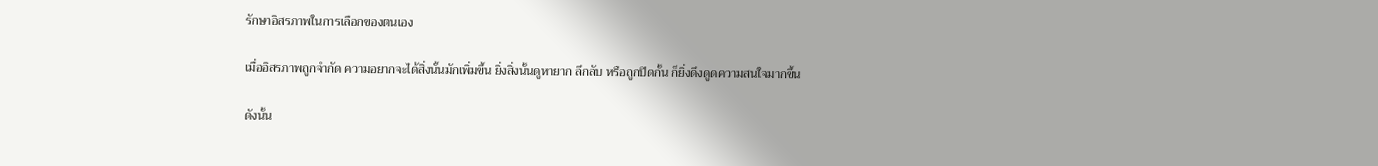รักษาอิสรภาพในการเลือกของตนเอง

เมื่ออิสรภาพถูกจำกัด ความอยากจะได้สิ่งนั้นมักเพิ่มขึ้น ยิ่งสิ่งนั้นดูหายาก ลึกลับ หรือถูกปิดกั้น ก็ยิ่งดึงดูดความสนใจมากขึ้น

ดังนั้น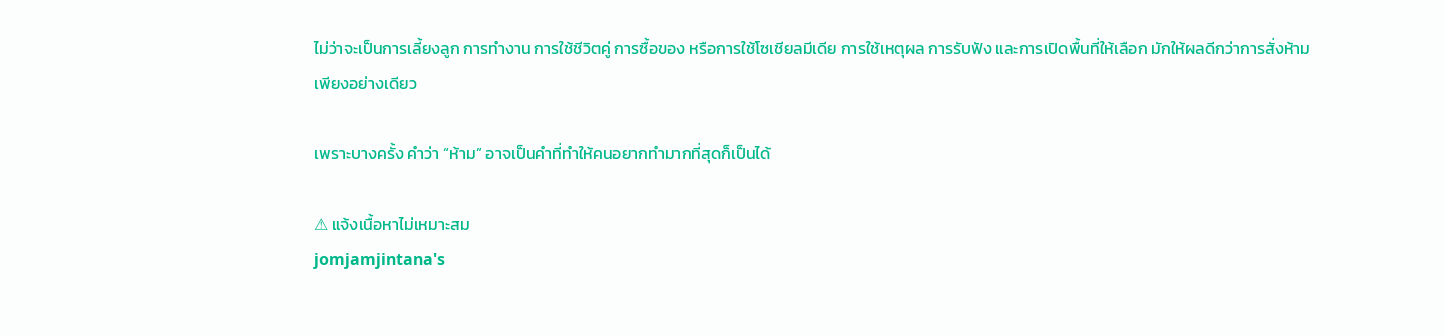ไม่ว่าจะเป็นการเลี้ยงลูก การทำงาน การใช้ชีวิตคู่ การซื้อของ หรือการใช้โซเชียลมีเดีย การใช้เหตุผล การรับฟัง และการเปิดพื้นที่ให้เลือก มักให้ผลดีกว่าการสั่งห้ามเพียงอย่างเดียว

เพราะบางครั้ง คำว่า “ห้าม” อาจเป็นคำที่ทำให้คนอยากทำมากที่สุดก็เป็นได้

⚠ แจ้งเนื้อหาไม่เหมาะสม
jomjamjintana's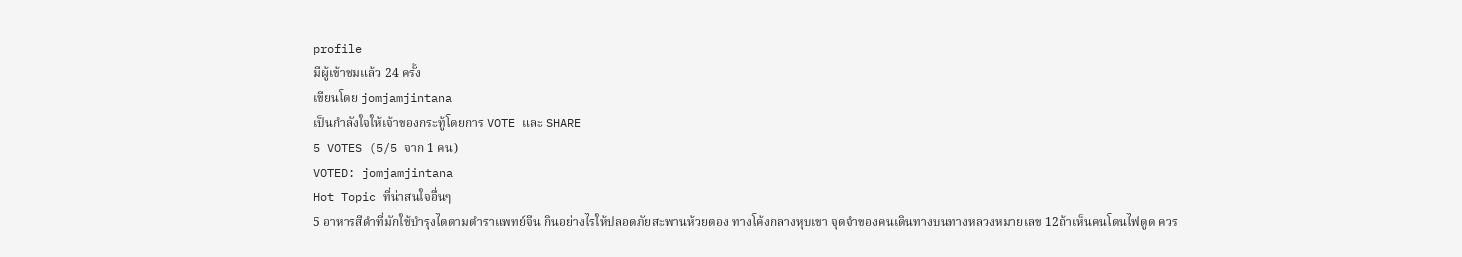profile
มีผู้เข้าชมแล้ว 24 ครั้ง
เขียนโดย jomjamjintana
เป็นกำลังใจให้เจ้าของกระทู้โดยการ VOTE และ SHARE
5 VOTES (5/5 จาก 1 คน)
VOTED: jomjamjintana
Hot Topic ที่น่าสนใจอื่นๆ
5 อาหารสีดำที่มักใช้บำรุงไตตามตำราแพทย์จีน กินอย่างไรให้ปลอดภัยสะพานห้วยตอง ทางโค้งกลางหุบเขา จุดจำของคนเดินทางบนทางหลวงหมายเลข 12ถ้าเห็นคนโดนไฟดูด ควร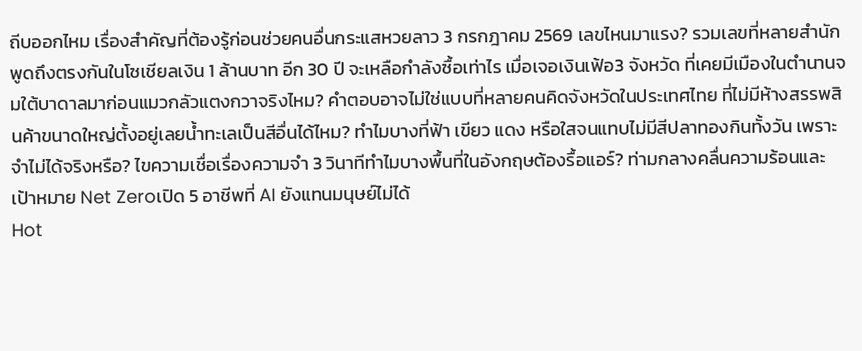ถีบออกไหม เรื่องสำคัญที่ต้องรู้ก่อนช่วยคนอื่นกระแสหวยลาว 3 กรกฎาคม 2569 เลขไหนมาแรง? รวมเลขที่หลายสำนักพูดถึงตรงกันในโซเชียลเงิน 1 ล้านบาท อีก 30 ปี จะเหลือกำลังซื้อเท่าไร เมื่อเจอเงินเฟ้อ3 จังหวัด ที่เคยมีเมืองในตำนานจมใต้บาดาลมาก่อนแมวกลัวแตงกวาจริงไหม? คำตอบอาจไม่ใช่แบบที่หลายคนคิดจังหวัดในประเทศไทย ที่ไม่มีห้างสรรพสินค้าขนาดใหญ่ตั้งอยู่เลยน้ำทะเลเป็นสีอื่นได้ไหม? ทำไมบางที่ฟ้า เขียว แดง หรือใสจนแทบไม่มีสีปลาทองกินทั้งวัน เพราะจำไม่ได้จริงหรือ? ไขความเชื่อเรื่องความจำ 3 วินาทีทำไมบางพื้นที่ในอังกฤษต้องรื้อแอร์? ท่ามกลางคลื่นความร้อนและเป้าหมาย Net Zeroเปิด 5 อาชีพที่ AI ยังแทนมนุษย์ไม่ได้
Hot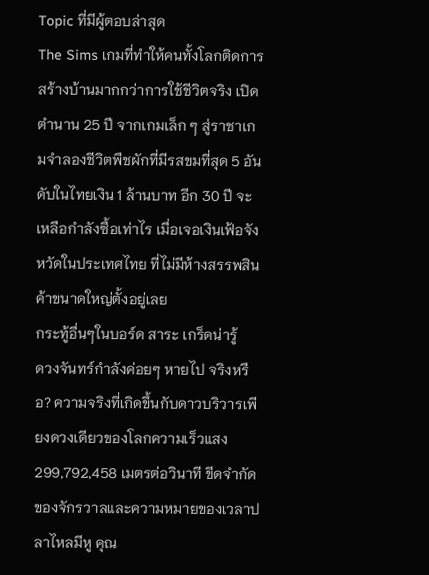Topic ที่มีผู้ตอบล่าสุด
The Sims เกมที่ทำให้คนทั้งโลกติดการสร้างบ้านมากกว่าการใช้ชีวิตจริง เปิดตำนาน 25 ปี จากเกมเล็ก ๆ สู่ราชาเกมจำลองชีวิตพืชผักที่มีรสขมที่สุด 5 อันดับในไทยเงิน 1 ล้านบาท อีก 30 ปี จะเหลือกำลังซื้อเท่าไร เมื่อเจอเงินเฟ้อจังหวัดในประเทศไทย ที่ไม่มีห้างสรรพสินค้าขนาดใหญ่ตั้งอยู่เลย
กระทู้อื่นๆในบอร์ด สาระ เกร็ดน่ารู้
ดวงจันทร์กำลังค่อยๆ หายไป จริงหรือ? ความจริงที่เกิดขึ้นกับดาวบริวารเพียงดวงเดียวของโลกความเร็วแสง 299,792,458 เมตรต่อวินาที ขีดจำกัดของจักรวาลและความหมายของเวลาปลาไหลมีหู คุณ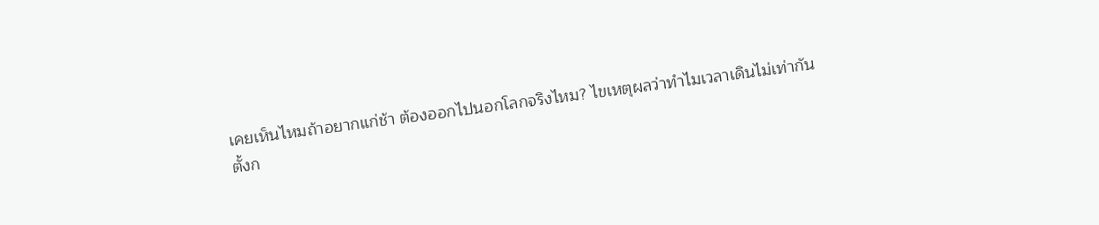เคยเห็นไหมถ้าอยากแก่ช้า ต้องออกไปนอกโลกจริงไหม? ไขเหตุผลว่าทำไมเวลาเดินไม่เท่ากัน
ตั้งก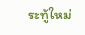ระทู้ใหม่